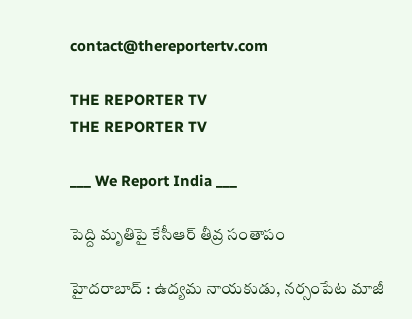contact@thereportertv.com

THE REPORTER TV
THE REPORTER TV

___ We Report India ___

పెద్ది మృతిపై కేసీఆర్ తీవ్ర సంతాపం

హైదరాబాద్ : ఉద్యమ నాయకుడు, నర్సంపేట మాజీ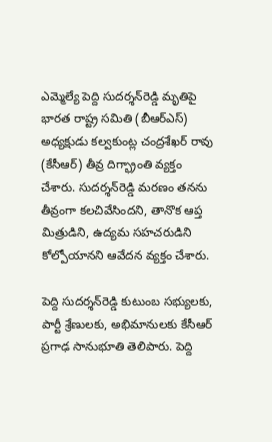ఎమ్మెల్యే పెద్ది సుదర్శన్‌రెడ్డి మృతిపై భారత రాష్ట్ర సమితి (బీఆర్ఎస్) అధ్యక్షుడు కల్వకుంట్ల చంద్రశేఖర్ రావు (కేసీఆర్) తీవ్ర దిగ్భ్రాంతి వ్యక్తం చేశారు. సుదర్శన్‌రెడ్డి మరణం తనను తీవ్రంగా కలచివేసిందని, తానొక ఆప్త మిత్రుడిని, ఉద్యమ సహచరుడిని కోల్పోయానని ఆవేదన వ్యక్తం చేశారు.

పెద్ది సుదర్శన్‌రెడ్డి కుటుంబ సభ్యులకు, పార్టీ శ్రేణులకు, అభిమానులకు కేసీఆర్ ప్రగాఢ సానుభూతి తెలిపారు. పెద్ది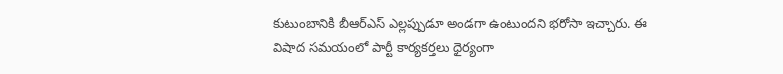కుటుంబానికి బీఆర్ఎస్ ఎల్లప్పుడూ అండగా ఉంటుందని భరోసా ఇచ్చారు. ఈ విషాద సమయంలో పార్టీ కార్యకర్తలు ధైర్యంగా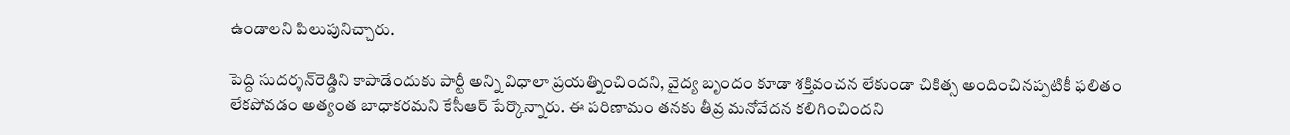ఉండాలని పిలుపునిచ్చారు.

పెద్ది సుదర్శన్‌రెడ్డిని కాపాడేందుకు పార్టీ అన్ని విధాలా ప్రయత్నించిందని, వైద్య బృందం కూడా శక్తివంచన లేకుండా చికిత్స అందించినప్పటికీ ఫలితం లేకపోవడం అత్యంత బాధాకరమని కేసీఆర్ పేర్కొన్నారు. ఈ పరిణామం తనకు తీవ్ర మనోవేదన కలిగించిందని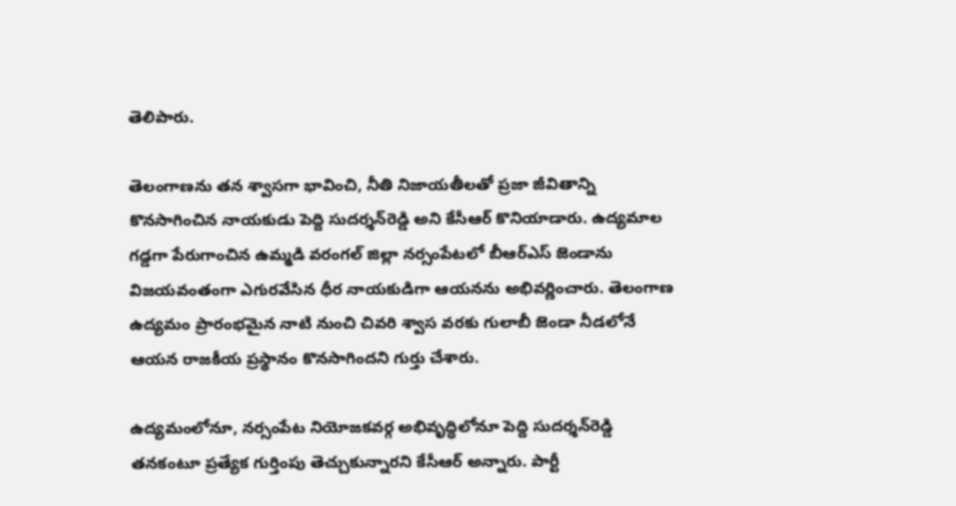తెలిపారు.

తెలంగాణను తన శ్వాసగా భావించి, నీతి నిజాయతీలతో ప్రజా జీవితాన్ని కొనసాగించిన నాయకుడు పెద్ది సుదర్శన్‌రెడ్డి అని కేసీఆర్ కొనియాడారు. ఉద్యమాల గడ్డగా పేరుగాంచిన ఉమ్మడి వరంగల్ జిల్లా నర్సంపేటలో బీఆర్ఎస్ జెండాను విజయవంతంగా ఎగురవేసిన ధీర నాయకుడిగా ఆయనను అభివర్ణించారు. తెలంగాణ ఉద్యమం ప్రారంభమైన నాటి నుంచి చివరి శ్వాస వరకు గులాబీ జెండా నీడలోనే ఆయన రాజకీయ ప్రస్థానం కొనసాగిందని గుర్తు చేశారు.

ఉద్యమంలోనూ, నర్సంపేట నియోజకవర్గ అభివృద్ధిలోనూ పెద్ది సుదర్శన్‌రెడ్డి తనకంటూ ప్రత్యేక గుర్తింపు తెచ్చుకున్నారని కేసీఆర్ అన్నారు. పార్టీ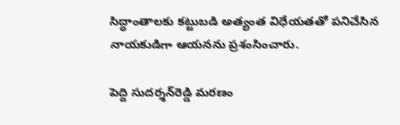సిద్ధాంతాలకు కట్టుబడి అత్యంత విధేయతతో పనిచేసిన నాయకుడిగా ఆయనను ప్రశంసించారు.

పెద్ది సుదర్శన్‌రెడ్డి మరణం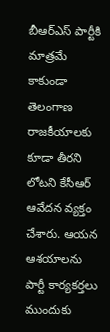బీఆర్ఎస్ పార్టీకి మాత్రమే కాకుండా తెలంగాణ రాజకీయాలకు కూడా తీరని లోటని కేసీఆర్ ఆవేదన వ్యక్తం చేశారు. ఆయన ఆశయాలను పార్టీ కార్యకర్తలు ముందుకు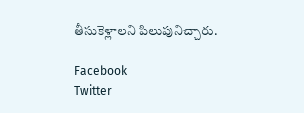తీసుకెళ్లాలని పిలుపునిచ్చారు.

Facebook
Twitter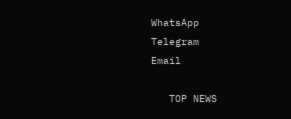WhatsApp
Telegram
Email

   TOP NEWS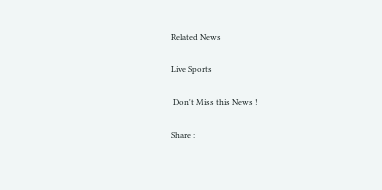Related News

Live Sports

 Don't Miss this News !

Share :